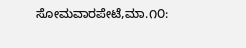ಸೋಮವಾರಪೇಟೆ,ಮಾ.೧೦: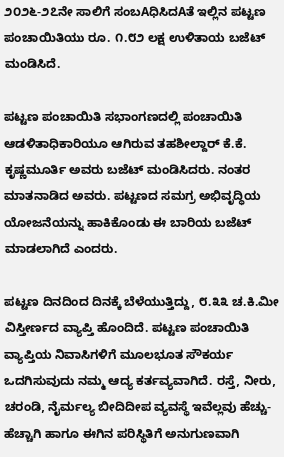೨೦೨೬-೨೭ನೇ ಸಾಲಿಗೆ ಸಂಬAಧಿಸಿದAತೆ ಇಲ್ಲಿನ ಪಟ್ಟಣ ಪಂಚಾಯಿತಿಯು ರೂ. ೧.೮೨ ಲಕ್ಷ ಉಳಿತಾಯ ಬಜೆಟ್ ಮಂಡಿಸಿದೆ.

ಪಟ್ಟಣ ಪಂಚಾಯಿತಿ ಸಭಾಂಗಣದಲ್ಲಿ ಪಂಚಾಯಿತಿ ಆಡಳಿತಾಧಿಕಾರಿಯೂ ಆಗಿರುವ ತಹಶೀಲ್ದಾರ್ ಕೆ.ಕೆ. ಕೃಷ್ಣಮೂರ್ತಿ ಅವರು ಬಜೆಟ್ ಮಂಡಿಸಿದರು. ನಂತರ ಮಾತನಾಡಿದ ಅವರು. ಪಟ್ಟಣದ ಸಮಗ್ರ ಅಭಿವೃದ್ಧಿಯ ಯೋಜನೆಯನ್ನು ಹಾಕಿಕೊಂಡು ಈ ಬಾರಿಯ ಬಜೆಟ್ ಮಾಡಲಾಗಿದೆ ಎಂದರು.

ಪಟ್ಟಣ ದಿನದಿಂದ ದಿನಕ್ಕೆ ಬೆಳೆಯುತ್ತಿದ್ದು, ೮.೩೩ ಚ.ಕಿ.ಮೀ ವಿಸ್ತೀರ್ಣದ ವ್ಯಾಪ್ತಿ ಹೊಂದಿದೆ. ಪಟ್ಟಣ ಪಂಚಾಯಿತಿ ವ್ಯಾಪ್ತಿಯ ನಿವಾಸಿಗಳಿಗೆ ಮೂಲಭೂತ ಸೌಕರ್ಯ ಒದಗಿಸುವುದು ನಮ್ಮ ಆದ್ಯ ಕರ್ತವ್ಯವಾಗಿದೆ. ರಸ್ತೆ, ನೀರು, ಚರಂಡಿ, ನೈರ್ಮಲ್ಯ ಬೀದಿದೀಪ ವ್ಯವಸ್ಥೆ ಇವೆಲ್ಲವು ಹೆಚ್ಚು-ಹೆಚ್ಚಾಗಿ ಹಾಗೂ ಈಗಿನ ಪರಿಸ್ಥಿತಿಗೆ ಅನುಗುಣವಾಗಿ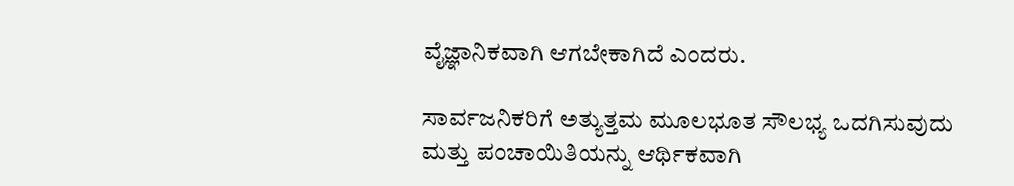ವೈಜ್ಞಾನಿಕವಾಗಿ ಆಗಬೇಕಾಗಿದೆ ಎಂದರು.

ಸಾರ್ವಜನಿಕರಿಗೆ ಅತ್ಯುತ್ತಮ ಮೂಲಭೂತ ಸೌಲಭ್ಯ ಒದಗಿಸುವುದು ಮತ್ತು ಪಂಚಾಯಿತಿಯನ್ನು ಆರ್ಥಿಕವಾಗಿ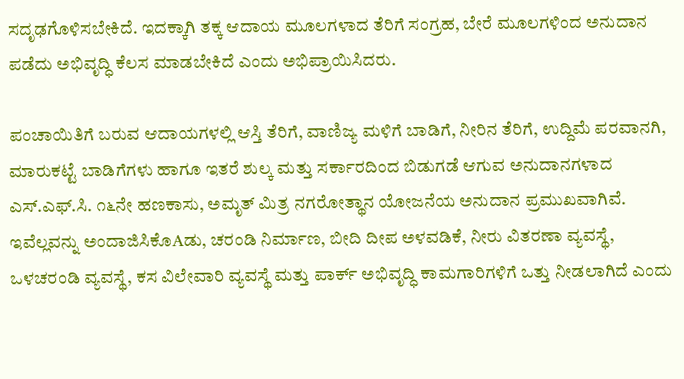ಸದೃಢಗೊಳಿಸಬೇಕಿದೆ. ಇದಕ್ಕಾಗಿ ತಕ್ಕ ಆದಾಯ ಮೂಲಗಳಾದ ತೆರಿಗೆ ಸಂಗ್ರಹ, ಬೇರೆ ಮೂಲಗಳಿಂದ ಅನುದಾನ ಪಡೆದು ಅಭಿವೃದ್ಧಿ ಕೆಲಸ ಮಾಡಬೇಕಿದೆ ಎಂದು ಅಭಿಪ್ರಾಯಿಸಿದರು.

ಪಂಚಾಯಿತಿಗೆ ಬರುವ ಆದಾಯಗಳಲ್ಲಿ ಆಸ್ತಿ ತೆರಿಗೆ, ವಾಣಿಜ್ಯ ಮಳಿಗೆ ಬಾಡಿಗೆ, ನೀರಿನ ತೆರಿಗೆ, ಉದ್ದಿಮೆ ಪರವಾನಗಿ, ಮಾರುಕಟ್ಟೆ ಬಾಡಿಗೆಗಳು ಹಾಗೂ ಇತರೆ ಶುಲ್ಕ ಮತ್ತು ಸರ್ಕಾರದಿಂದ ಬಿಡುಗಡೆ ಆಗುವ ಅನುದಾನಗಳಾದ ಎಸ್.ಎಫ್.ಸಿ. ೧೬ನೇ ಹಣಕಾಸು, ಅಮೃತ್ ಮಿತ್ರ ನಗರೋತ್ಥಾನ ಯೋಜನೆಯ ಅನುದಾನ ಪ್ರಮುಖವಾಗಿವೆ. ಇವೆಲ್ಲವನ್ನು ಅಂದಾಜಿಸಿಕೊAಡು, ಚರಂಡಿ ನಿರ್ಮಾಣ, ಬೀದಿ ದೀಪ ಅಳವಡಿಕೆ, ನೀರು ವಿತರಣಾ ವ್ಯವಸ್ಥೆ, ಒಳಚರಂಡಿ ವ್ಯವಸ್ಥೆ, ಕಸ ವಿಲೇವಾರಿ ವ್ಯವಸ್ಥೆ ಮತ್ತು ಪಾರ್ಕ್ ಅಭಿವೃದ್ಧಿ ಕಾಮಗಾರಿಗಳಿಗೆ ಒತ್ತು ನೀಡಲಾಗಿದೆ ಎಂದು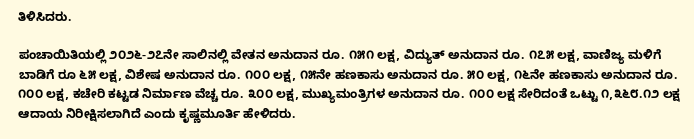ತಿಳಿಸಿದರು.

ಪಂಚಾಯಿತಿಯಲ್ಲಿ ೨೦೨೬-೨೭ನೇ ಸಾಲಿನಲ್ಲಿ ವೇತನ ಅನುದಾನ ರೂ. ೧೫೧ ಲಕ್ಷ, ವಿದ್ಯುತ್ ಅನುದಾನ ರೂ. ೧೭೫ ಲಕ್ಷ, ವಾಣಿಜ್ಯ ಮಳಿಗೆ ಬಾಡಿಗೆ ರೂ ೬೫ ಲಕ್ಷ, ವಿಶೇಷ ಅನುದಾನ ರೂ. ೧೦೦ ಲಕ್ಷ, ೧೫ನೇ ಹಣಕಾಸು ಅನುದಾನ ರೂ. ೫೦ ಲಕ್ಷ, ೧೬ನೇ ಹಣಕಾಸು ಅನುದಾನ ರೂ. ೧೦೦ ಲಕ್ಷ, ಕಚೇರಿ ಕಟ್ಟಡ ನಿರ್ಮಾಣ ವೆಚ್ಚ ರೂ. ೩೦೦ ಲಕ್ಷ, ಮುಖ್ಯಮಂತ್ರಿಗಳ ಅನುದಾನ ರೂ. ೧೦೦ ಲಕ್ಷ ಸೇರಿದಂತೆ ಒಟ್ಟು ೧,೩೬೮.೧೨ ಲಕ್ಷ ಆದಾಯ ನಿರೀಕ್ಷಿಸಲಾಗಿದೆ ಎಂದು ಕೃಷ್ಣಮೂರ್ತಿ ಹೇಳಿದರು.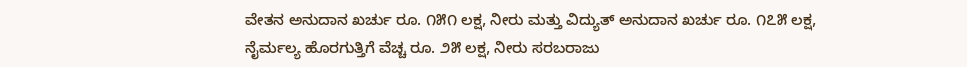ವೇತನ ಅನುದಾನ ಖರ್ಚು ರೂ. ೧೫೧ ಲಕ್ಷ, ನೀರು ಮತ್ತು ವಿದ್ಯುತ್ ಅನುದಾನ ಖರ್ಚು ರೂ. ೧೭೫ ಲಕ್ಷ, ನೈರ್ಮಲ್ಯ ಹೊರಗುತ್ತಿಗೆ ವೆಚ್ಚ ರೂ. ೨೫ ಲಕ್ಷ, ನೀರು ಸರಬರಾಜು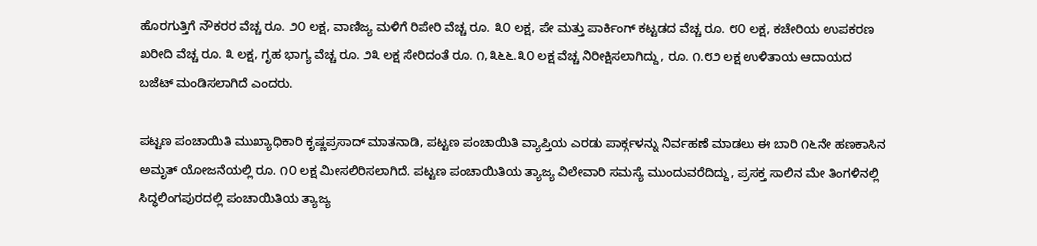ಹೊರಗುತ್ತಿಗೆ ನೌಕರರ ವೆಚ್ಚ ರೂ. ೨೦ ಲಕ್ಷ, ವಾಣಿಜ್ಯ ಮಳಿಗೆ ರಿಪೇರಿ ವೆಚ್ಚ ರೂ. ೩೦ ಲಕ್ಷ, ಪೇ ಮತ್ತು ಪಾರ್ಕಿಂಗ್ ಕಟ್ಟಡದ ವೆಚ್ಚ ರೂ. ೮೦ ಲಕ್ಷ, ಕಚೇರಿಯ ಉಪಕರಣ ಖರೀದಿ ವೆಚ್ಚ ರೂ. ೩ ಲಕ್ಷ, ಗೃಹ ಭಾಗ್ಯ ವೆಚ್ಚ ರೂ. ೨೩ ಲಕ್ಷ ಸೇರಿದಂತೆ ರೂ. ೧,೩೬೬.೩೦ ಲಕ್ಷ ವೆಚ್ಚ ನಿರೀಕ್ಷಿಸಲಾಗಿದ್ದು, ರೂ. ೧.೮೨ ಲಕ್ಷ ಉಳಿತಾಯ ಆದಾಯದ ಬಜೆಟ್ ಮಂಡಿಸಲಾಗಿದೆ ಎಂದರು.

ಪಟ್ಟಣ ಪಂಚಾಯಿತಿ ಮುಖ್ಯಾಧಿಕಾರಿ ಕೃಷ್ಣಪ್ರಸಾದ್ ಮಾತನಾಡಿ, ಪಟ್ಟಣ ಪಂಚಾಯಿತಿ ವ್ಯಾಪ್ತಿಯ ಎರಡು ಪಾರ್ಕ್ಗಳನ್ನು ನಿರ್ವಹಣೆ ಮಾಡಲು ಈ ಬಾರಿ ೧೬ನೇ ಹಣಕಾಸಿನ ಅಮೃತ್ ಯೋಜನೆಯಲ್ಲಿ ರೂ. ೧೦ ಲಕ್ಷ ಮೀಸಲಿರಿಸಲಾಗಿದೆ. ಪಟ್ಟಣ ಪಂಚಾಯಿತಿಯ ತ್ಯಾಜ್ಯ ವಿಲೇವಾರಿ ಸಮಸ್ಯೆ ಮುಂದುವರೆದಿದ್ದು, ಪ್ರಸಕ್ತ ಸಾಲಿನ ಮೇ ತಿಂಗಳಿನಲ್ಲಿ ಸಿದ್ಧಲಿಂಗಪುರದಲ್ಲಿ ಪಂಚಾಯಿತಿಯ ತ್ಯಾಜ್ಯ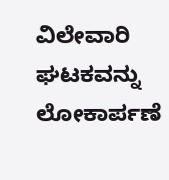ವಿಲೇವಾರಿ ಘಟಕವನ್ನು ಲೋಕಾರ್ಪಣೆ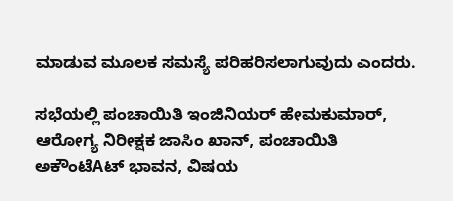ಮಾಡುವ ಮೂಲಕ ಸಮಸ್ಯೆ ಪರಿಹರಿಸಲಾಗುವುದು ಎಂದರು.

ಸಭೆಯಲ್ಲಿ ಪಂಚಾಯಿತಿ ಇಂಜಿನಿಯರ್ ಹೇಮಕುಮಾರ್, ಆರೋಗ್ಯ ನಿರೀಕ್ಷಕ ಜಾಸಿಂ ಖಾನ್, ಪಂಚಾಯಿತಿ ಅಕೌಂಟೆAಟ್ ಭಾವನ, ವಿಷಯ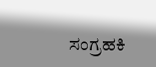ಸಂಗ್ರಹಕಿ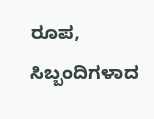ರೂಪ, ಸಿಬ್ಬಂದಿಗಳಾದ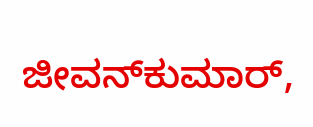ಜೀವನ್‌ಕುಮಾರ್,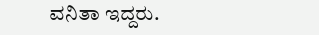ವನಿತಾ ಇದ್ದರು.